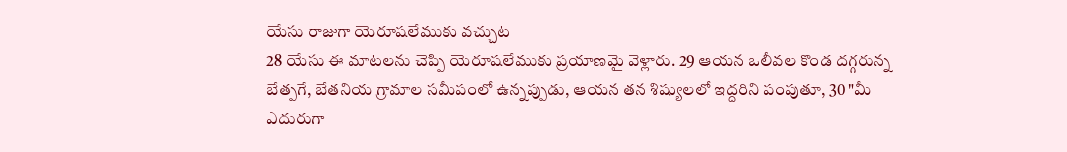యేసు రాజుగా యెరూషలేముకు వచ్చుట
28 యేసు ఈ మాటలను చెప్పి యెరూషలేముకు ప్రయాణమై వెళ్లారు. 29 ఆయన ఒలీవల కొండ దగ్గరున్న బేత్పగే, బేతనియ గ్రామాల సమీపంలో ఉన్నప్పుడు, ఆయన తన శిష్యులలో ఇద్దరిని పంపుతూ, 30 "మీ ఎదురుగా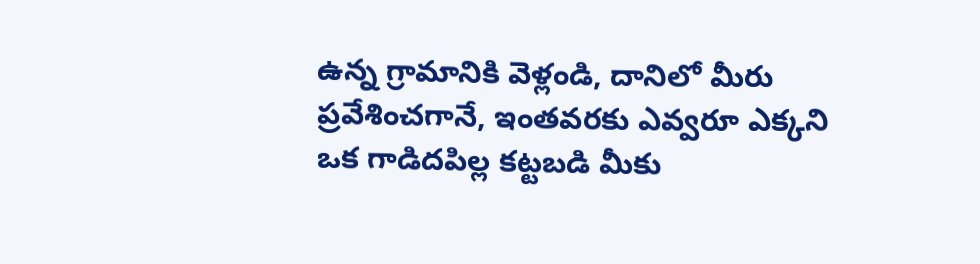ఉన్న గ్రామానికి వెళ్లండి, దానిలో మీరు ప్రవేశించగానే, ఇంతవరకు ఎవ్వరూ ఎక్కని ఒక గాడిదపిల్ల కట్టబడి మీకు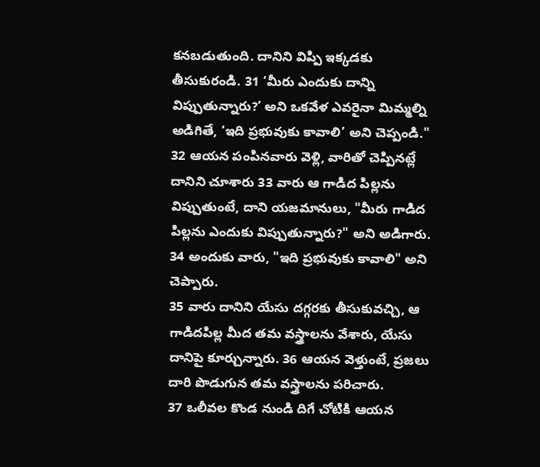కనబడుతుంది. దానిని విప్పి ఇక్కడకు తీసుకురండి. 31 ‘మీరు ఎందుకు దాన్ని విప్పుతున్నారు?’ అని ఒకవేళ ఎవరైనా మిమ్మల్ని అడిగితే, ‘ఇది ప్రభువుకు కావాలి’ అని చెప్పండి."
32 ఆయన పంపినవారు వెళ్లి, వారితో చెప్పినట్లే దానిని చూశారు 33 వారు ఆ గాడిద పిల్లను విప్పుతుంటే, దాని యజమానులు, "మీరు గాడిద పిల్లను ఎందుకు విప్పుతున్నారు?" అని అడిగారు.
34 అందుకు వారు, "ఇది ప్రభువుకు కావాలి" అని చెప్పారు.
35 వారు దానిని యేసు దగ్గరకు తీసుకువచ్చి, ఆ గాడిదపిల్ల మీద తమ వస్త్రాలను వేశారు, యేసు దానిపై కూర్చున్నారు. 36 ఆయన వెళ్తుంటే, ప్రజలు దారి పొడుగున తమ వస్త్రాలను పరిచారు.
37 ఒలీవల కొండ నుండి దిగే చోటికి ఆయన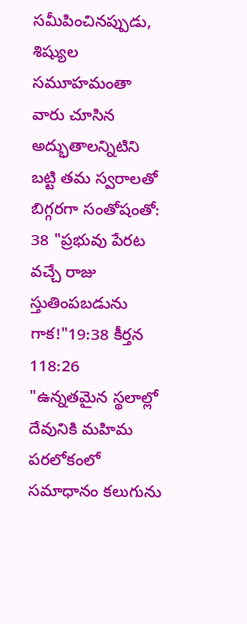సమీపించినప్పుడు, శిష్యుల సమూహమంతా వారు చూసిన అద్భుతాలన్నిటిని బట్టి తమ స్వరాలతో బిగ్గరగా సంతోషంతో:
38 "ప్రభువు పేరట వచ్చే రాజు స్తుతింపబడును గాక!"19:38 కీర్తన 118:26
"ఉన్నతమైన స్థలాల్లో దేవునికి మహిమ పరలోకంలో సమాధానం కలుగును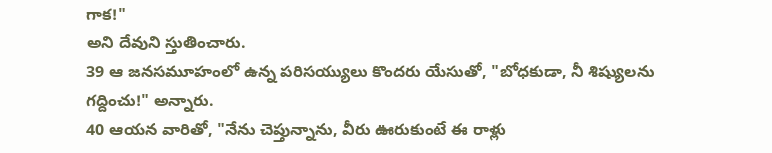గాక!"
అని దేవుని స్తుతించారు.
39 ఆ జనసమూహంలో ఉన్న పరిసయ్యులు కొందరు యేసుతో, "బోధకుడా, నీ శిష్యులను గద్దించు!" అన్నారు.
40 ఆయన వారితో, "నేను చెప్తున్నాను, వీరు ఊరుకుంటే ఈ రాళ్లు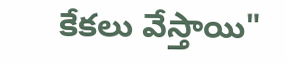కేకలు వేస్తాయి"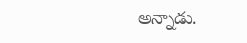అన్నాడు.